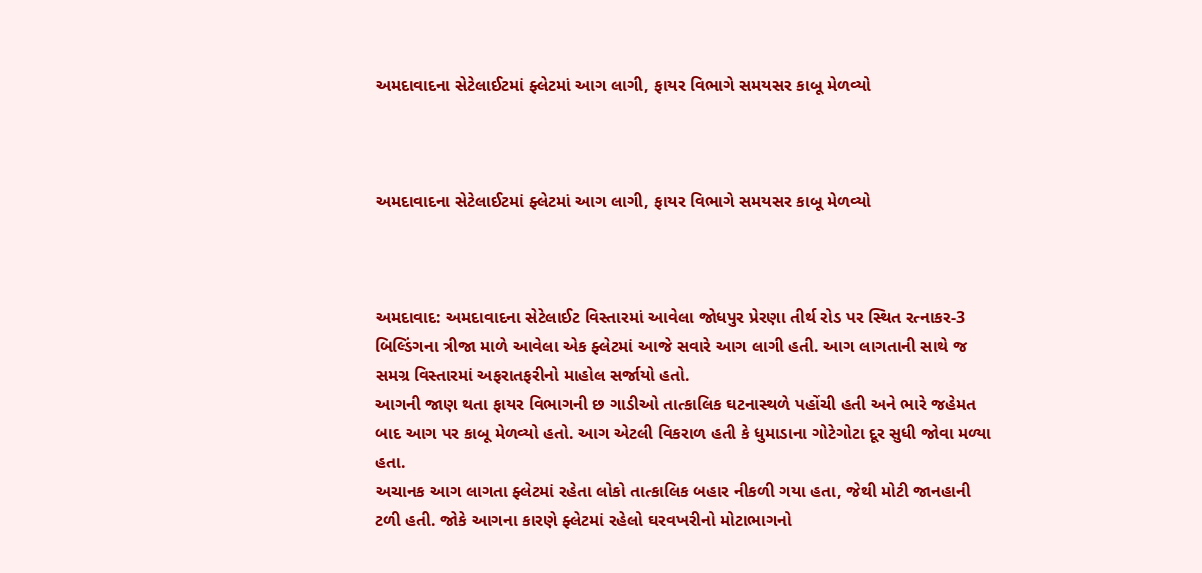અમદાવાદના સેટેલાઈટમાં ફ્લેટમાં આગ લાગી, ફાયર વિભાગે સમયસર કાબૂ મેળવ્યો



અમદાવાદના સેટેલાઈટમાં ફ્લેટમાં આગ લાગી, ફાયર વિભાગે સમયસર કાબૂ મેળવ્યો



અમદાવાદ: અમદાવાદના સેટેલાઈટ વિસ્તારમાં આવેલા જોધપુર પ્રેરણા તીર્થ રોડ પર સ્થિત રત્નાકર-3 બિલ્ડિંગના ત્રીજા માળે આવેલા એક ફ્લેટમાં આજે સવારે આગ લાગી હતી. આગ લાગતાની સાથે જ સમગ્ર વિસ્તારમાં અફરાતફરીનો માહોલ સર્જાયો હતો.
આગની જાણ થતા ફાયર વિભાગની છ ગાડીઓ તાત્કાલિક ઘટનાસ્થળે પહોંચી હતી અને ભારે જહેમત બાદ આગ પર કાબૂ મેળવ્યો હતો. આગ એટલી વિકરાળ હતી કે ધુમાડાના ગોટેગોટા દૂર સુધી જોવા મળ્યા હતા.
અચાનક આગ લાગતા ફ્લેટમાં રહેતા લોકો તાત્કાલિક બહાર નીકળી ગયા હતા, જેથી મોટી જાનહાની ટળી હતી. જોકે આગના કારણે ફ્લેટમાં રહેલો ઘરવખરીનો મોટાભાગનો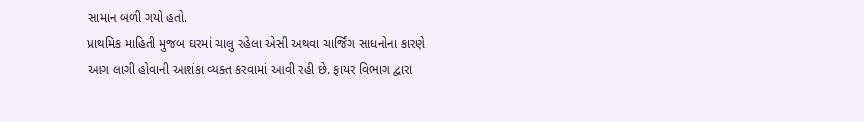સામાન બળી ગયો હતો.
પ્રાથમિક માહિતી મુજબ ઘરમાં ચાલુ રહેલા એસી અથવા ચાર્જિંગ સાધનોના કારણે આગ લાગી હોવાની આશંકા વ્યક્ત કરવામાં આવી રહી છે. ફાયર વિભાગ દ્વારા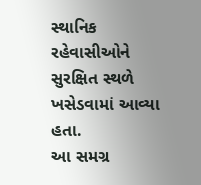સ્થાનિક રહેવાસીઓને સુરક્ષિત સ્થળે ખસેડવામાં આવ્યા હતા.
આ સમગ્ર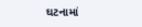ઘટનામાં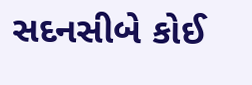સદનસીબે કોઈ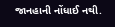જાનહાની નોંધાઈ નથી.